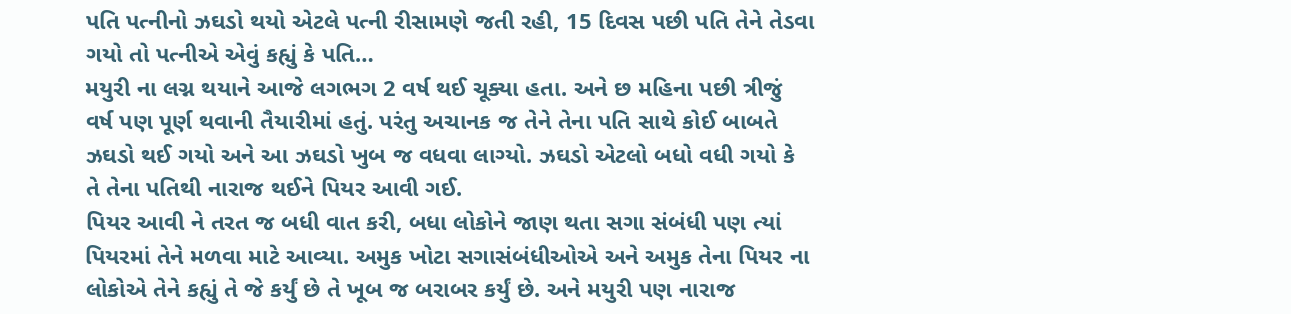પતિ પત્નીનો ઝઘડો થયો એટલે પત્ની રીસામણે જતી રહી, 15 દિવસ પછી પતિ તેને તેડવા ગયો તો પત્નીએ એવું કહ્યું કે પતિ…
મયુરી ના લગ્ન થયાને આજે લગભગ 2 વર્ષ થઈ ચૂક્યા હતા. અને છ મહિના પછી ત્રીજું વર્ષ પણ પૂર્ણ થવાની તૈયારીમાં હતું. પરંતુ અચાનક જ તેને તેના પતિ સાથે કોઈ બાબતે ઝઘડો થઈ ગયો અને આ ઝઘડો ખુબ જ વધવા લાગ્યો. ઝઘડો એટલો બધો વધી ગયો કે તે તેના પતિથી નારાજ થઈને પિયર આવી ગઈ.
પિયર આવી ને તરત જ બધી વાત કરી, બધા લોકોને જાણ થતા સગા સંબંધી પણ ત્યાં પિયરમાં તેને મળવા માટે આવ્યા. અમુક ખોટા સગાસંબંધીઓએ અને અમુક તેના પિયર ના લોકોએ તેને કહ્યું તે જે કર્યું છે તે ખૂબ જ બરાબર કર્યું છે. અને મયુરી પણ નારાજ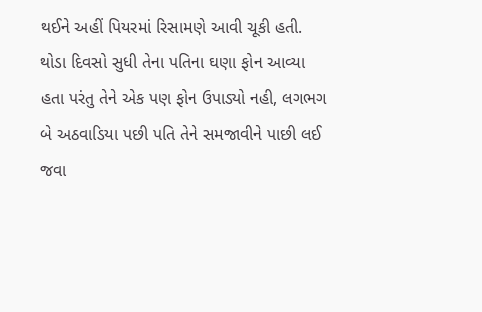થઈને અહીં પિયરમાં રિસામણે આવી ચૂકી હતી.
થોડા દિવસો સુધી તેના પતિના ઘણા ફોન આવ્યા હતા પરંતુ તેને એક પણ ફોન ઉપાડ્યો નહી, લગભગ બે અઠવાડિયા પછી પતિ તેને સમજાવીને પાછી લઈ જવા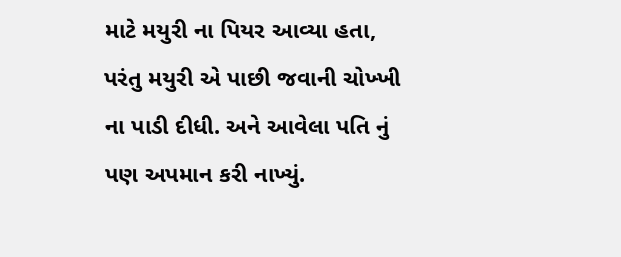માટે મયુરી ના પિયર આવ્યા હતા, પરંતુ મયુરી એ પાછી જવાની ચોખ્ખી ના પાડી દીધી. અને આવેલા પતિ નું પણ અપમાન કરી નાખ્યું.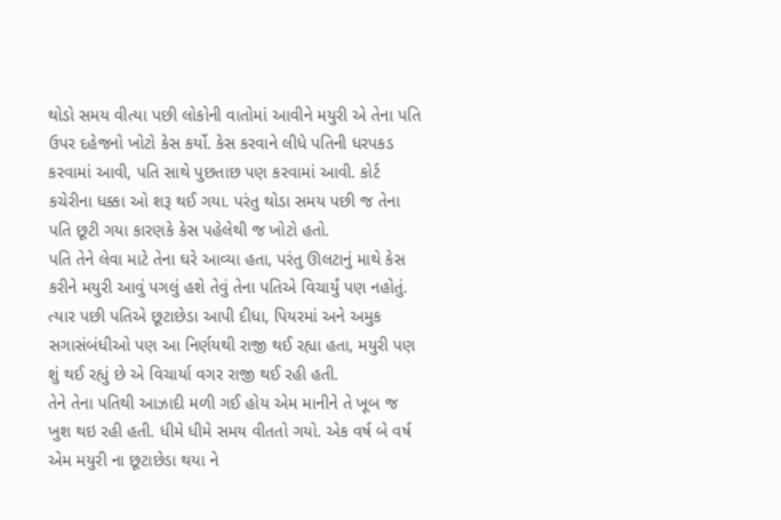થોડો સમય વીત્યા પછી લોકોની વાતોમાં આવીને મયુરી એ તેના પતિ ઉપર દહેજનો ખોટો કેસ કર્યો. કેસ કરવાને લીધે પતિની ધરપકડ કરવામાં આવી, પતિ સાથે પુછતાછ પણ કરવામાં આવી. કોર્ટ કચેરીના ધક્કા ઓ શરૂ થઈ ગયા. પરંતુ થોડા સમય પછી જ તેના પતિ છૂટી ગયા કારણકે કેસ પહેલેથી જ ખોટો હતો.
પતિ તેને લેવા માટે તેના ઘરે આવ્યા હતા, પરંતુ ઊલટાનું માથે કેસ કરીને મયુરી આવું પગલું હશે તેવું તેના પતિએ વિચાર્યું પણ નહોતું. ત્યાર પછી પતિએ છૂટાછેડા આપી દીધા, પિયરમાં અને અમુક સગાસંબંધીઓ પણ આ નિર્ણયથી રાજી થઈ રહ્યા હતા, મયુરી પણ શું થઈ રહ્યું છે એ વિચાર્યા વગર રાજી થઈ રહી હતી.
તેને તેના પતિથી આઝાદી મળી ગઈ હોય એમ માનીને તે ખૂબ જ ખુશ થઇ રહી હતી. ધીમે ધીમે સમય વીતતો ગયો. એક વર્ષ બે વર્ષ એમ મયુરી ના છૂટાછેડા થયા ને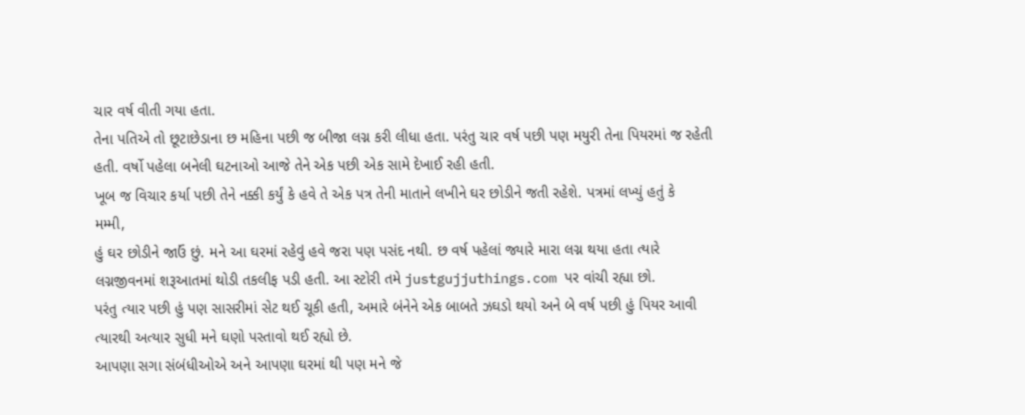ચાર વર્ષ વીતી ગયા હતા.
તેના પતિએ તો છૂટાછેડાના છ મહિના પછી જ બીજા લગ્ન કરી લીધા હતા. પરંતુ ચાર વર્ષ પછી પણ મયુરી તેના પિયરમાં જ રહેતી હતી. વર્ષો પહેલા બનેલી ઘટનાઓ આજે તેને એક પછી એક સામે દેખાઈ રહી હતી.
ખૂબ જ વિચાર કર્યા પછી તેને નક્કી કર્યું કે હવે તે એક પત્ર તેની માતાને લખીને ઘર છોડીને જતી રહેશે. પત્રમાં લખ્યું હતું કે
મમ્મી,
હું ઘર છોડીને જાઉં છું. મને આ ઘરમાં રહેવું હવે જરા પણ પસંદ નથી. છ વર્ષ પહેલાં જ્યારે મારા લગ્ન થયા હતા ત્યારે લગ્નજીવનમાં શરૂઆતમાં થોડી તકલીફ પડી હતી. આ સ્ટોરી તમે justgujjuthings.com પર વાંચી રહ્યા છો.
પરંતુ ત્યાર પછી હું પણ સાસરીમાં સેટ થઈ ચૂકી હતી, અમારે બંનેને એક બાબતે ઝઘડો થયો અને બે વર્ષ પછી હું પિયર આવી ત્યારથી અત્યાર સુધી મને ઘણો પસ્તાવો થઈ રહ્યો છે.
આપણા સગા સંબંધીઓએ અને આપણા ઘરમાં થી પણ મને જે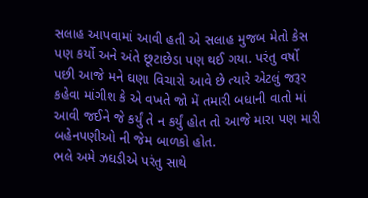સલાહ આપવામાં આવી હતી એ સલાહ મુજબ મેતો કેસ પણ કર્યો અને અંતે છૂટાછેડા પણ થઈ ગયા. પરંતુ વર્ષો પછી આજે મને ઘણા વિચારો આવે છે ત્યારે એટલું જરૂર કહેવા માંગીશ કે એ વખતે જો મેં તમારી બધાની વાતો માં આવી જઈને જે કર્યું તે ન કર્યું હોત તો આજે મારા પણ મારી બહેનપણીઓ ની જેમ બાળકો હોત.
ભલે અમે ઝઘડીએ પરંતુ સાથે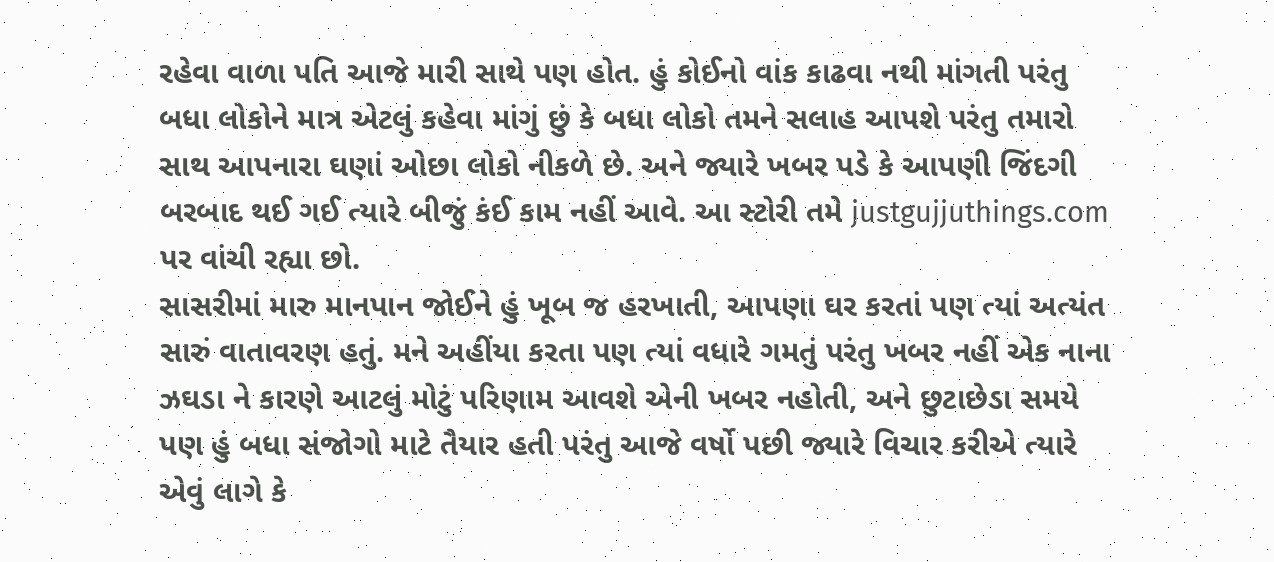રહેવા વાળા પતિ આજે મારી સાથે પણ હોત. હું કોઈનો વાંક કાઢવા નથી માંગતી પરંતુ બધા લોકોને માત્ર એટલું કહેવા માંગું છું કે બધા લોકો તમને સલાહ આપશે પરંતુ તમારો સાથ આપનારા ઘણાં ઓછા લોકો નીકળે છે. અને જ્યારે ખબર પડે કે આપણી જિંદગી બરબાદ થઈ ગઈ ત્યારે બીજું કંઈ કામ નહીં આવે. આ સ્ટોરી તમે justgujjuthings.com પર વાંચી રહ્યા છો.
સાસરીમાં મારુ માનપાન જોઈને હું ખૂબ જ હરખાતી, આપણા ઘર કરતાં પણ ત્યાં અત્યંત સારું વાતાવરણ હતું. મને અહીંયા કરતા પણ ત્યાં વધારે ગમતું પરંતુ ખબર નહીં એક નાના ઝઘડા ને કારણે આટલું મોટું પરિણામ આવશે એની ખબર નહોતી, અને છુટાછેડા સમયે પણ હું બધા સંજોગો માટે તૈયાર હતી પરંતુ આજે વર્ષો પછી જ્યારે વિચાર કરીએ ત્યારે એવું લાગે કે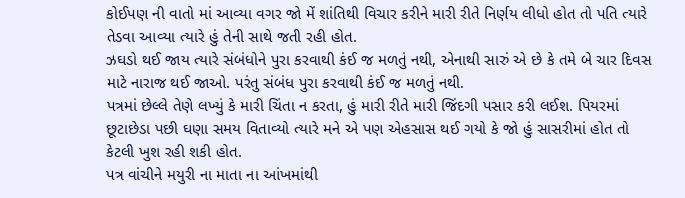કોઈપણ ની વાતો માં આવ્યા વગર જો મેં શાંતિથી વિચાર કરીને મારી રીતે નિર્ણય લીધો હોત તો પતિ ત્યારે તેડવા આવ્યા ત્યારે હું તેની સાથે જતી રહી હોત.
ઝઘડો થઈ જાય ત્યારે સંબંધોને પુરા કરવાથી કંઈ જ મળતું નથી, એનાથી સારું એ છે કે તમે બે ચાર દિવસ માટે નારાજ થઈ જાઓ. પરંતુ સંબંધ પુરા કરવાથી કંઈ જ મળતું નથી.
પત્રમાં છેલ્લે તેણે લખ્યું કે મારી ચિંતા ન કરતા, હું મારી રીતે મારી જિંદગી પસાર કરી લઈશ. પિયરમાં છૂટાછેડા પછી ઘણા સમય વિતાવ્યો ત્યારે મને એ પણ એહસાસ થઈ ગયો કે જો હું સાસરીમાં હોત તો કેટલી ખુશ રહી શકી હોત.
પત્ર વાંચીને મયુરી ના માતા ના આંખમાંથી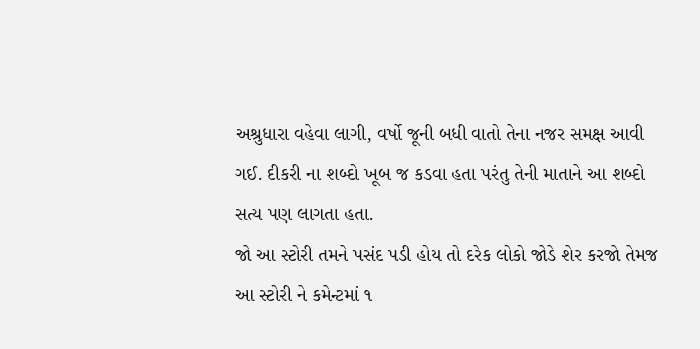અશ્રુધારા વહેવા લાગી, વર્ષો જૂની બધી વાતો તેના નજર સમક્ષ આવી ગઈ. દીકરી ના શબ્દો ખૂબ જ કડવા હતા પરંતુ તેની માતાને આ શબ્દો સત્ય પણ લાગતા હતા.
જો આ સ્ટોરી તમને પસંદ પડી હોય તો દરેક લોકો જોડે શેર કરજો તેમજ આ સ્ટોરી ને કમેન્ટમાં ૧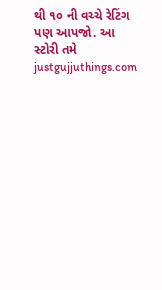થી ૧૦ ની વચ્ચે રેટિંગ પણ આપજો. આ સ્ટોરી તમે justgujjuthings.com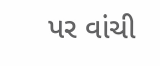પર વાંચી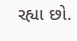રહ્યા છો.